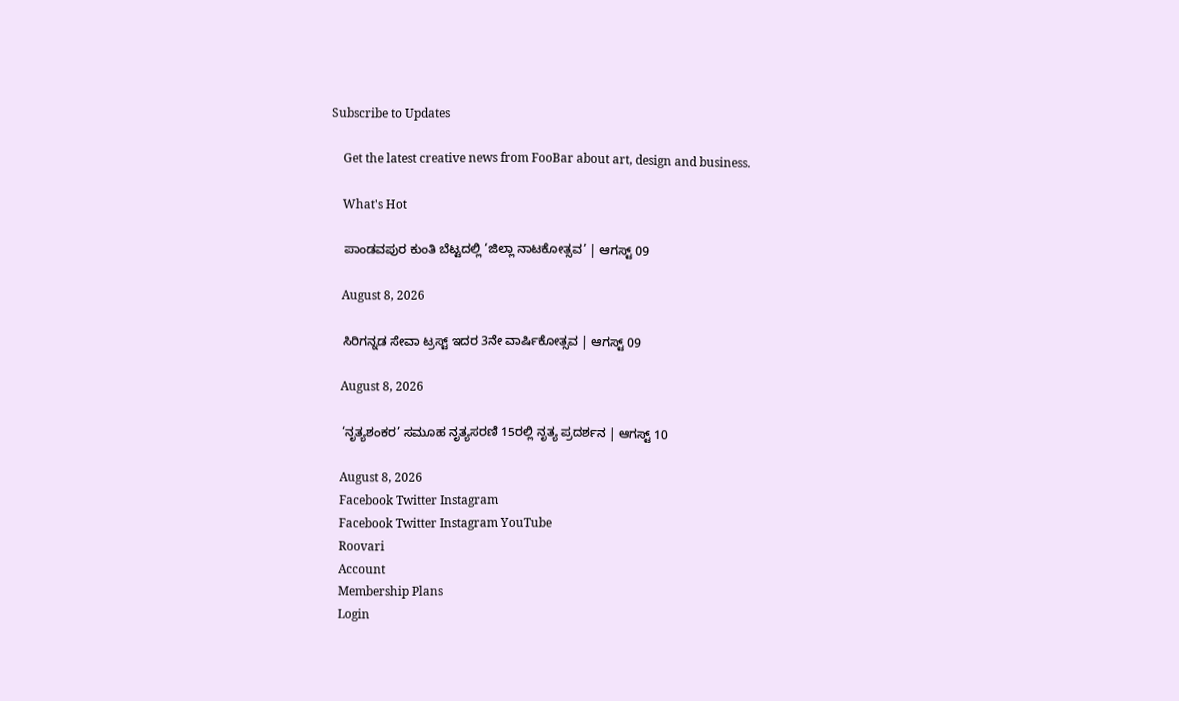Subscribe to Updates

    Get the latest creative news from FooBar about art, design and business.

    What's Hot

    ಪಾಂಡವಪುರ ಕುಂತಿ ಬೆಟ್ಟದಲ್ಲಿ ‘ಜಿಲ್ಲಾ ನಾಟಕೋತ್ಸವ’ | ಆಗಸ್ಟ್ 09

    August 8, 2026

    ಸಿರಿಗನ್ನಡ ಸೇವಾ ಟ್ರಸ್ಟ್ ಇದರ 3ನೇ ವಾರ್ಷಿಕೋತ್ಸವ | ಆಗಸ್ಟ್ 09

    August 8, 2026

    ‘ನೃತ್ಯಶಂಕರ’ ಸಮೂಹ ನೃತ್ಯಸರಣಿ 15ರಲ್ಲಿ ನೃತ್ಯ ಪ್ರದರ್ಶನ | ಆಗಸ್ಟ್ 10

    August 8, 2026
    Facebook Twitter Instagram
    Facebook Twitter Instagram YouTube
    Roovari
    Account
    Membership Plans
    Login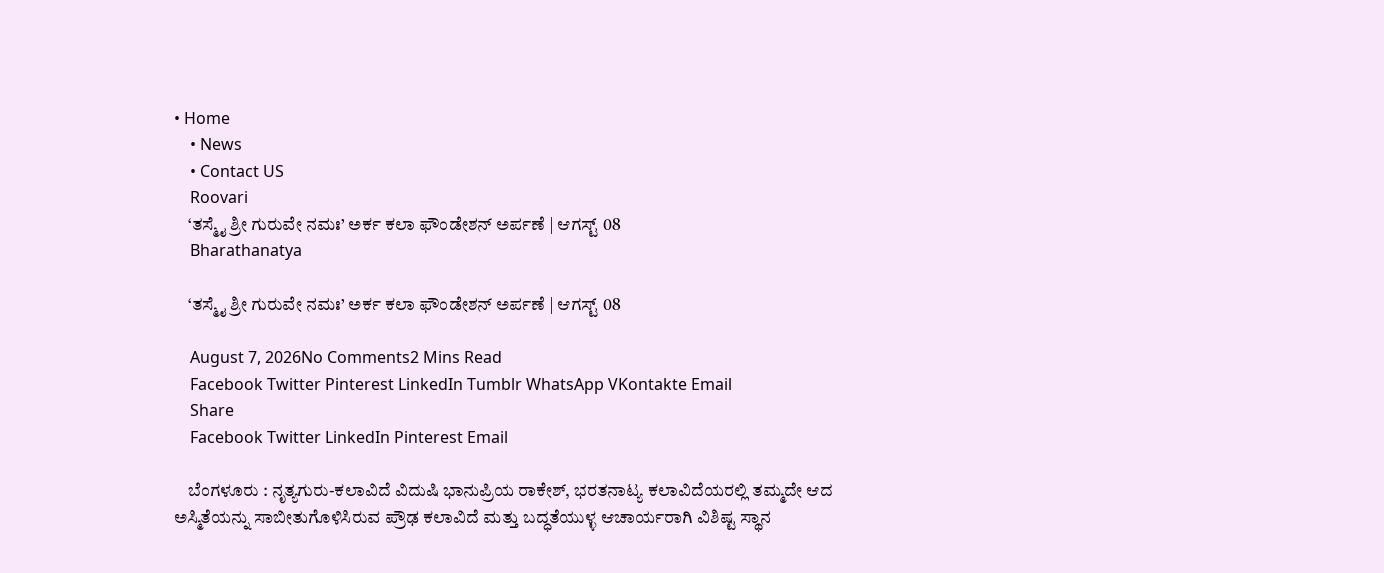• Home
    • News
    • Contact US
    Roovari
    ‘ತಸ್ಮೈ ಶ್ರೀ ಗುರುವೇ ನಮಃ’ ಅರ್ಕ ಕಲಾ ಫೌಂಡೇಶನ್ ಅರ್ಪಣೆ | ಆಗಸ್ಟ್ 08
    Bharathanatya

    ‘ತಸ್ಮೈ ಶ್ರೀ ಗುರುವೇ ನಮಃ’ ಅರ್ಕ ಕಲಾ ಫೌಂಡೇಶನ್ ಅರ್ಪಣೆ | ಆಗಸ್ಟ್ 08

    August 7, 2026No Comments2 Mins Read
    Facebook Twitter Pinterest LinkedIn Tumblr WhatsApp VKontakte Email
    Share
    Facebook Twitter LinkedIn Pinterest Email

    ಬೆಂಗಳೂರು : ನೃತ್ಯಗುರು-ಕಲಾವಿದೆ ವಿದುಷಿ ಭಾನುಪ್ರಿಯ ರಾಕೇಶ್, ಭರತನಾಟ್ಯ ಕಲಾವಿದೆಯರಲ್ಲಿ ತಮ್ಮದೇ ಆದ ಅಸ್ಮಿತೆಯನ್ನು ಸಾಬೀತುಗೊಳಿಸಿರುವ ಪ್ರೌಢ ಕಲಾವಿದೆ ಮತ್ತು ಬದ್ಧತೆಯುಳ್ಳ ಆಚಾರ್ಯರಾಗಿ ವಿಶಿಷ್ಟ ಸ್ಥಾನ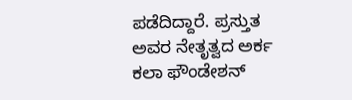ಪಡೆದಿದ್ದಾರೆ. ಪ್ರಸ್ತುತ ಅವರ ನೇತೃತ್ವದ ಅರ್ಕ ಕಲಾ ಫೌಂಡೇಶನ್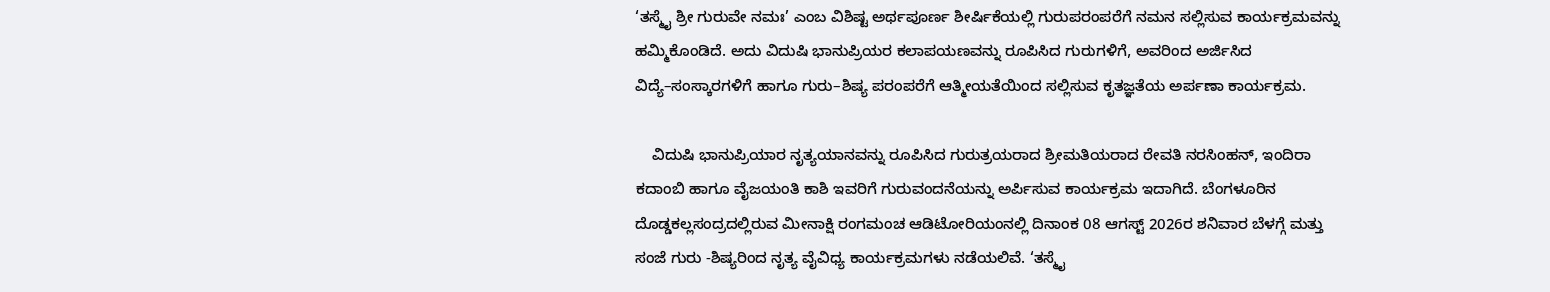‘ತಸ್ಮೈ ಶ್ರೀ ಗುರುವೇ ನಮಃ’ ಎಂಬ ವಿಶಿಷ್ಟ ಅರ್ಥಪೂರ್ಣ ಶೀರ್ಷಿಕೆಯಲ್ಲಿ ಗುರುಪರಂಪರೆಗೆ ನಮನ ಸಲ್ಲಿಸುವ ಕಾರ್ಯಕ್ರಮವನ್ನು ಹಮ್ಮಿಕೊಂಡಿದೆ. ಅದು ವಿದುಷಿ ಭಾನುಪ್ರಿಯರ ಕಲಾಪಯಣವನ್ನು ರೂಪಿಸಿದ ಗುರುಗಳಿಗೆ, ಅವರಿಂದ ಅರ್ಜಿಸಿದ ವಿದ್ಯೆ–ಸಂಸ್ಕಾರಗಳಿಗೆ ಹಾಗೂ ಗುರು–ಶಿಷ್ಯ ಪರಂಪರೆಗೆ ಆತ್ಮೀಯತೆಯಿಂದ ಸಲ್ಲಿಸುವ ಕೃತಜ್ಞತೆಯ ಅರ್ಪಣಾ ಕಾರ್ಯಕ್ರಮ.

    ವಿದುಷಿ ಭಾನುಪ್ರಿಯಾರ ನೃತ್ಯಯಾನವನ್ನು ರೂಪಿಸಿದ ಗುರುತ್ರಯರಾದ ಶ್ರೀಮತಿಯರಾದ ರೇವತಿ ನರಸಿಂಹನ್, ಇಂದಿರಾ ಕದಾಂಬಿ ಹಾಗೂ ವೈಜಯಂತಿ ಕಾಶಿ ಇವರಿಗೆ ಗುರುವಂದನೆಯನ್ನು ಅರ್ಪಿಸುವ ಕಾರ್ಯಕ್ರಮ ಇದಾಗಿದೆ. ಬೆಂಗಳೂರಿನ ದೊಡ್ಡಕಲ್ಲಸಂದ್ರದಲ್ಲಿರುವ ಮೀನಾಕ್ಷಿ ರಂಗಮಂಚ ಆಡಿಟೋರಿಯಂನಲ್ಲಿ ದಿನಾಂಕ 08 ಆಗಸ್ಟ್ 2026ರ ಶನಿವಾರ ಬೆಳಗ್ಗೆ ಮತ್ತು ಸಂಜೆ ಗುರು -ಶಿಷ್ಯರಿಂದ ನೃತ್ಯ ವೈವಿಧ್ಯ ಕಾರ್ಯಕ್ರಮಗಳು ನಡೆಯಲಿವೆ. ‘ತಸ್ಮೈ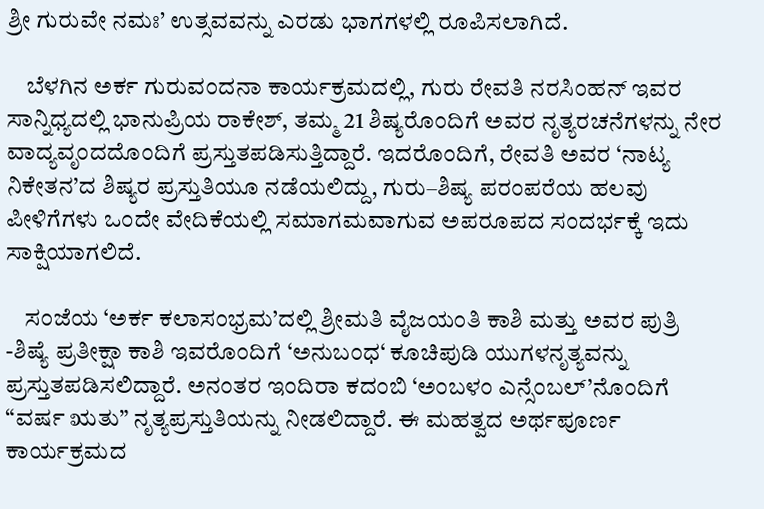ಶ್ರೀ ಗುರುವೇ ನಮಃ’ ಉತ್ಸವವನ್ನು ಎರಡು ಭಾಗಗಳಲ್ಲಿ ರೂಪಿಸಲಾಗಿದೆ.

    ಬೆಳಗಿನ ಅರ್ಕ ಗುರುವಂದನಾ ಕಾರ್ಯಕ್ರಮದಲ್ಲಿ, ಗುರು ರೇವತಿ ನರಸಿಂಹನ್ ಇವರ ಸಾನ್ನಿಧ್ಯದಲ್ಲಿ ಭಾನುಪ್ರಿಯ ರಾಕೇಶ್, ತಮ್ಮ 21 ಶಿಷ್ಯರೊಂದಿಗೆ ಅವರ ನೃತ್ಯರಚನೆಗಳನ್ನು ನೇರ ವಾದ್ಯವೃಂದದೊಂದಿಗೆ ಪ್ರಸ್ತುತಪಡಿಸುತ್ತಿದ್ದಾರೆ. ಇದರೊಂದಿಗೆ, ರೇವತಿ ಅವರ ‘ನಾಟ್ಯ ನಿಕೇತನ’ದ ಶಿಷ್ಯರ ಪ್ರಸ್ತುತಿಯೂ ನಡೆಯಲಿದ್ದು, ಗುರು–ಶಿಷ್ಯ ಪರಂಪರೆಯ ಹಲವು ಪೀಳಿಗೆಗಳು ಒಂದೇ ವೇದಿಕೆಯಲ್ಲಿ ಸಮಾಗಮವಾಗುವ ಅಪರೂಪದ ಸಂದರ್ಭಕ್ಕೆ ಇದು ಸಾಕ್ಷಿಯಾಗಲಿದೆ.

    ಸಂಜೆಯ ‘ಅರ್ಕ ಕಲಾಸಂಭ್ರಮ’ದಲ್ಲಿ ಶ್ರೀಮತಿ ವೈಜಯಂತಿ ಕಾಶಿ ಮತ್ತು ಅವರ ಪುತ್ರಿ -ಶಿಷ್ಯೆ ಪ್ರತೀಕ್ಷಾ ಕಾಶಿ ಇವರೊಂದಿಗೆ ‘ಅನುಬಂಧ‘ ಕೂಚಿಪುಡಿ ಯುಗಳನೃತ್ಯವನ್ನು ಪ್ರಸ್ತುತಪಡಿಸಲಿದ್ದಾರೆ. ಅನಂತರ ಇಂದಿರಾ ಕದಂಬಿ ‘ಅಂಬಳಂ ಎನ್ಸೆಂಬಲ್‌’ನೊಂದಿಗೆ “ವರ್ಷ ಋತು” ನೃತ್ಯಪ್ರಸ್ತುತಿಯನ್ನು ನೀಡಲಿದ್ದಾರೆ. ಈ ಮಹತ್ವದ ಅರ್ಥಪೂರ್ಣ ಕಾರ್ಯಕ್ರಮದ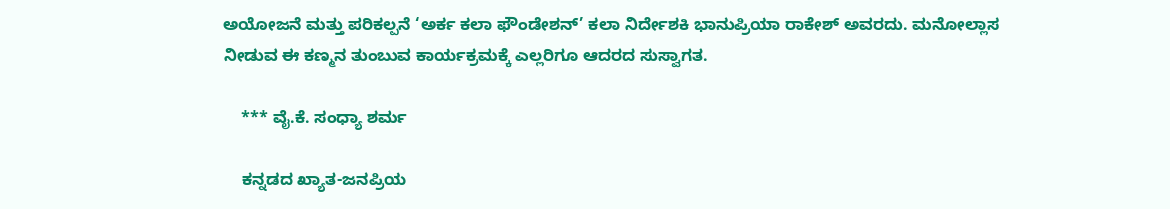ಅಯೋಜನೆ ಮತ್ತು ಪರಿಕಲ್ಪನೆ ‘ಅರ್ಕ ಕಲಾ ಫೌಂಡೇಶನ್’ ಕಲಾ ನಿರ್ದೇಶಕಿ ಭಾನುಪ್ರಿಯಾ ರಾಕೇಶ್ ಅವರದು. ಮನೋಲ್ಲಾಸ ನೀಡುವ ಈ ಕಣ್ಮನ ತುಂಬುವ ಕಾರ್ಯಕ್ರಮಕ್ಕೆ ಎಲ್ಲರಿಗೂ ಆದರದ ಸುಸ್ವಾಗತ.

    *** ವೈ.ಕೆ. ಸಂಧ್ಯಾ ಶರ್ಮ

    ಕನ್ನಡದ ಖ್ಯಾತ-ಜನಪ್ರಿಯ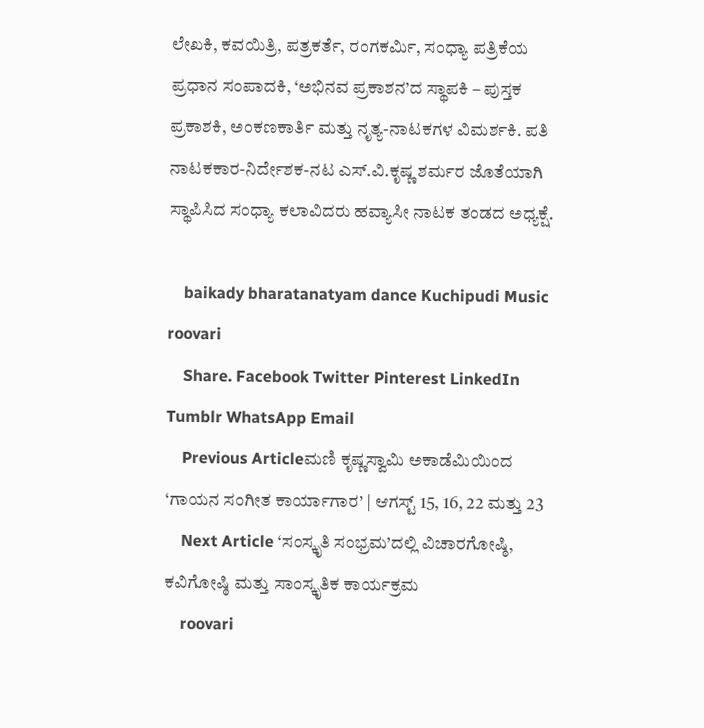ಲೇಖಕಿ, ಕವಯಿತ್ರಿ, ಪತ್ರಕರ್ತೆ, ರಂಗಕರ್ಮಿ, ಸಂಧ್ಯಾ ಪತ್ರಿಕೆಯ ಪ್ರಧಾನ ಸಂಪಾದಕಿ, ‘ಅಭಿನವ ಪ್ರಕಾಶನ’ದ ಸ್ಥಾಪಕಿ – ಪುಸ್ತಕ ಪ್ರಕಾಶಕಿ, ಅಂಕಣಕಾರ್ತಿ ಮತ್ತು ನೃತ್ಯ-ನಾಟಕಗಳ ವಿಮರ್ಶಕಿ. ಪತಿ ನಾಟಕಕಾರ-ನಿರ್ದೇಶಕ-ನಟ ಎಸ್.ವಿ.ಕೃಷ್ಣ ಶರ್ಮರ ಜೊತೆಯಾಗಿ ಸ್ಥಾಪಿಸಿದ ಸಂಧ್ಯಾ ಕಲಾವಿದರು ಹವ್ಯಾಸೀ ನಾಟಕ ತಂಡದ ಅಧ್ಯಕ್ಷೆ.

    baikady bharatanatyam dance Kuchipudi Music roovari
    Share. Facebook Twitter Pinterest LinkedIn Tumblr WhatsApp Email
    Previous Articleಮಣಿ ಕೃಷ್ಣಸ್ವಾಮಿ ಅಕಾಡೆಮಿಯಿಂದ ‘ಗಾಯನ ಸಂಗೀತ ಕಾರ್ಯಾಗಾರ’ | ಆಗಸ್ಟ್ 15, 16, 22 ಮತ್ತು 23
    Next Article ‘ಸಂಸ್ಕೃತಿ ಸಂಭ್ರಮ’ದಲ್ಲಿ ವಿಚಾರಗೋಷ್ಠಿ, ಕವಿಗೋಷ್ಠಿ ಮತ್ತು ಸಾಂಸ್ಕೃತಿಕ ಕಾರ್ಯಕ್ರಮ
    roovari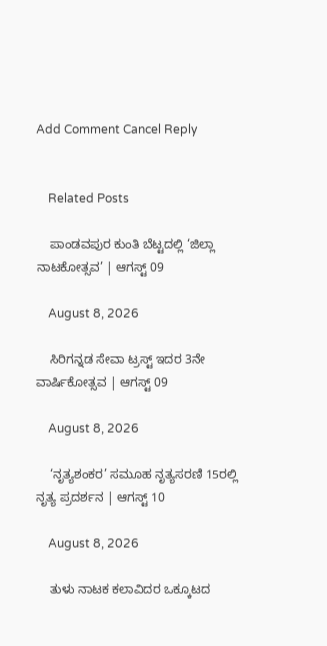Add Comment Cancel Reply


    Related Posts

    ಪಾಂಡವಪುರ ಕುಂತಿ ಬೆಟ್ಟದಲ್ಲಿ ‘ಜಿಲ್ಲಾ ನಾಟಕೋತ್ಸವ’ | ಆಗಸ್ಟ್ 09

    August 8, 2026

    ಸಿರಿಗನ್ನಡ ಸೇವಾ ಟ್ರಸ್ಟ್ ಇದರ 3ನೇ ವಾರ್ಷಿಕೋತ್ಸವ | ಆಗಸ್ಟ್ 09

    August 8, 2026

    ‘ನೃತ್ಯಶಂಕರ’ ಸಮೂಹ ನೃತ್ಯಸರಣಿ 15ರಲ್ಲಿ ನೃತ್ಯ ಪ್ರದರ್ಶನ | ಆಗಸ್ಟ್ 10

    August 8, 2026

    ತುಳು ನಾಟಕ ಕಲಾವಿದರ ಒಕ್ಕೂಟದ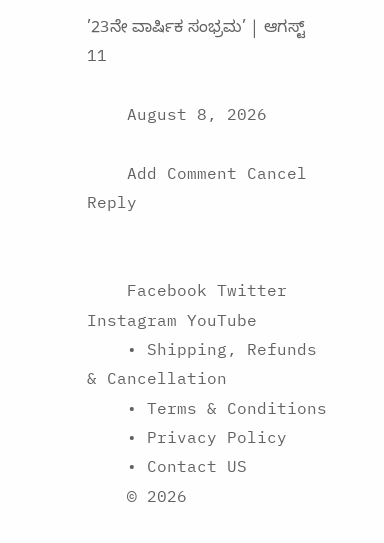’23ನೇ ವಾರ್ಷಿಕ ಸಂಭ್ರಮ’ | ಆಗಸ್ಟ್ 11

    August 8, 2026

    Add Comment Cancel Reply


    Facebook Twitter Instagram YouTube
    • Shipping, Refunds & Cancellation
    • Terms & Conditions
    • Privacy Policy
    • Contact US
    © 2026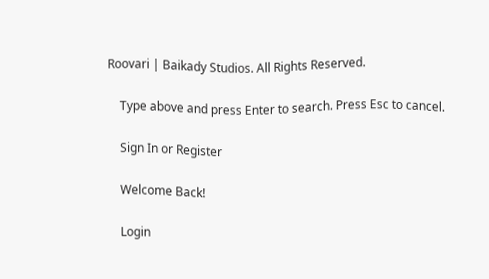Roovari | Baikady Studios. All Rights Reserved.

    Type above and press Enter to search. Press Esc to cancel.

    Sign In or Register

    Welcome Back!

    Login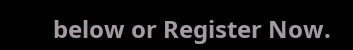below or Register Now.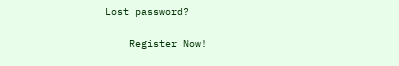Lost password?

    Register Now!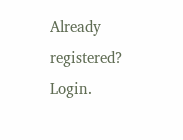Already registered? Login.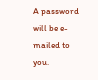A password will be e-mailed to you.